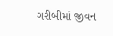ગરીબીમાં જીવન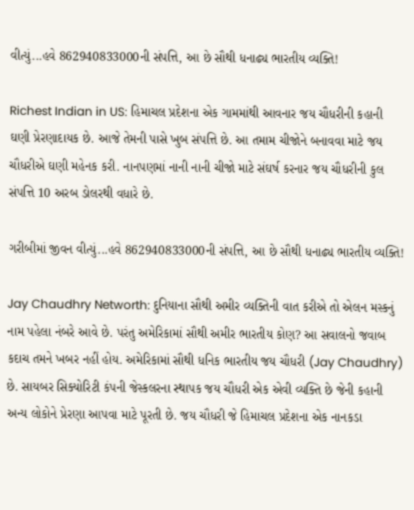વીત્યું...હવે 862940833000ની સંપત્તિ, આ છે સૌથી ધનાઢ્ય ભારતીય વ્યક્તિ!

Richest Indian in US: હિમાચલ પ્રદેશના એક ગામમાંથી આવનાર જય ચૌધરીની કહાની ઘણી પ્રેરણાદાયક છે. આજે તેમની પાસે ખુબ સંપત્તિ છે. આ તમામ ચીજોને બનાવવા માટે જય ચૌધરીએ ઘણી મહેનક કરી. નાનપણમાં નાની નાની ચીજો માટે સંઘર્ષ કરનાર જય ચૌધરીની કુલ સંપત્તિ 10 અરબ ડોલરથી વધારે છે.

ગરીબીમાં જીવન વીત્યું...હવે 862940833000ની સંપત્તિ, આ છે સૌથી ધનાઢ્ય ભારતીય વ્યક્તિ!

Jay Chaudhry Networth: દુનિયાના સૌથી અમીર વ્યક્તિની વાત કરીએ તો એલન મસ્કનું નામ પહેલા નંબરે આવે છે. પરંતુ અમેરિકામાં સૌથી અમીર ભારતીય કોણ? આ સવાલનો જવાબ કદાચ તમને ખબર નહીં હોય. અમેરિકામાં સૌથી ધનિક ભારતીય જય ચૌધરી (Jay Chaudhry) છે. સાયબર સિક્યોરિટી કંપની જેસ્કલરના સ્થાપક જય ચૌધરી એક એવી વ્યક્તિ છે જેની કહાની અન્ય લોકોને પ્રેરણા આપવા માટે પૂરતી છે. જય ચૌધરી જે હિમાચલ પ્રદેશના એક નાનકડા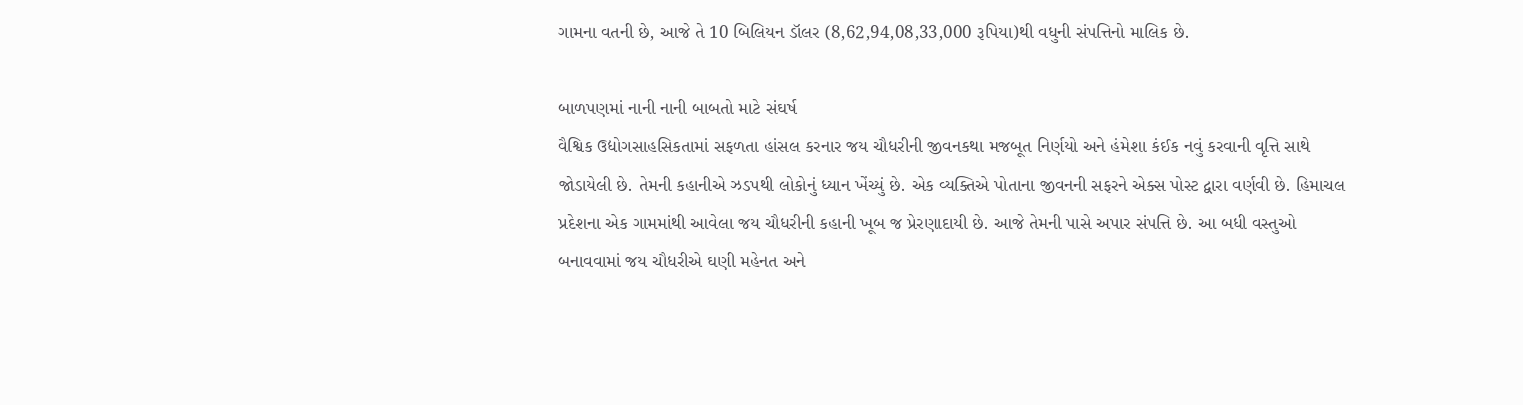ગામના વતની છે, આજે તે 10 બિલિયન ડૉલર (8,62,94,08,33,000 રૂપિયા)થી વધુની સંપત્તિનો માલિક છે.

બાળપણમાં નાની નાની બાબતો માટે સંઘર્ષ
વૈશ્વિક ઉદ્યોગસાહસિકતામાં સફળતા હાંસલ કરનાર જય ચૌધરીની જીવનકથા મજબૂત નિર્ણયો અને હંમેશા કંઈક નવું કરવાની વૃત્તિ સાથે જોડાયેલી છે. તેમની કહાનીએ ઝડપથી લોકોનું ધ્યાન ખેંચ્યું છે. એક વ્યક્તિએ પોતાના જીવનની સફરને એક્સ પોસ્ટ દ્વારા વર્ણવી છે. હિમાચલ પ્રદેશના એક ગામમાંથી આવેલા જય ચૌધરીની કહાની ખૂબ જ પ્રેરણાદાયી છે. આજે તેમની પાસે અપાર સંપત્તિ છે. આ બધી વસ્તુઓ બનાવવામાં જય ચૌધરીએ ઘણી મહેનત અને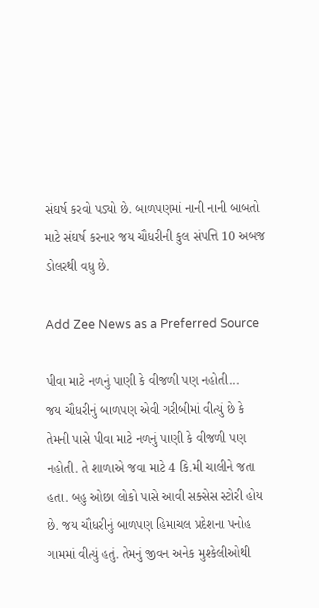સંઘર્ષ કરવો પડ્યો છે. બાળપણમાં નાની નાની બાબતો માટે સંઘર્ષ કરનાર જય ચૌધરીની કુલ સંપત્તિ 10 અબજ ડોલરથી વધુ છે.

Add Zee News as a Preferred Source

પીવા માટે નળનું પાણી કે વીજળી પણ નહોતી...
જય ચૌધરીનું બાળપણ એવી ગરીબીમાં વીત્યું છે કે તેમની પાસે પીવા માટે નળનું પાણી કે વીજળી પણ નહોતી. તે શાળાએ જવા માટે 4 કિ.મી ચાલીને જતા હતા. બહુ ઓછા લોકો પાસે આવી સક્સેસ સ્ટોરી હોય છે. જય ચૌધરીનું બાળપણ હિમાચલ પ્રદેશના પનોહ ગામમાં વીત્યું હતું. તેમનું જીવન અનેક મુશ્કેલીઓથી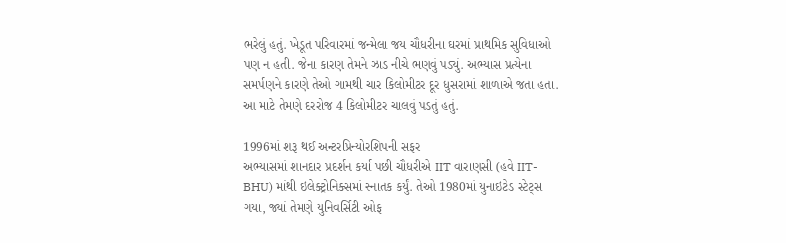ભરેલું હતું. ખેડૂત પરિવારમાં જન્મેલા જય ચૌધરીના ઘરમાં પ્રાથમિક સુવિધાઓ પણ ન હતી. જેના કારણ તેમને ઝાડ નીચે ભણવું પડ્યું. અભ્યાસ પ્રત્યેના સમર્પણને કારણે તેઓ ગામથી ચાર કિલોમીટર દૂર ધુસરામાં શાળાએ જતા હતા. આ માટે તેમણે દરરોજ 4 કિલોમીટર ચાલવું પડતું હતું.

1996માં શરૂ થઈ અન્ટરપ્રિન્યોરશિપની સફર
અભ્યાસમાં શાનદાર પ્રદર્શન કર્યા પછી ચૌધરીએ IIT વારાણસી (હવે IIT-BHU) માંથી ઇલેક્ટ્રોનિક્સમાં સ્નાતક કર્યું. તેઓ 1980માં યુનાઇટેડ સ્ટેટ્સ ગયા, જ્યાં તેમણે યુનિવર્સિટી ઓફ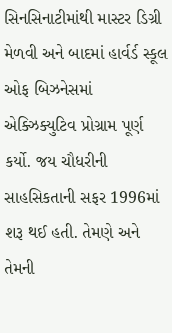સિનસિનાટીમાંથી માસ્ટર ડિગ્રી મેળવી અને બાદમાં હાર્વર્ડ સ્કૂલ ઓફ બિઝનેસમાં એક્ઝિક્યુટિવ પ્રોગ્રામ પૂર્ણ કર્યો. જય ચૌધરીની સાહસિકતાની સફર 1996માં શરૂ થઈ હતી. તેમણે અને તેમની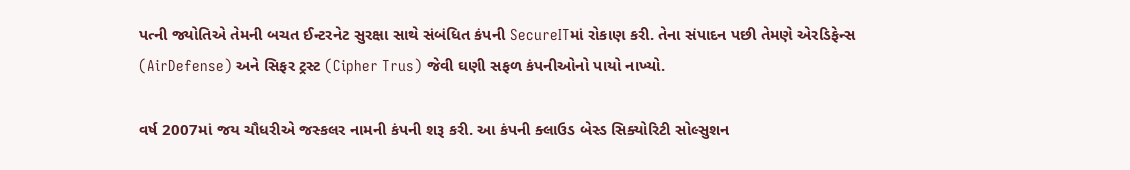પત્ની જ્યોતિએ તેમની બચત ઈન્ટરનેટ સુરક્ષા સાથે સંબંધિત કંપની SecureITમાં રોકાણ કરી. તેના સંપાદન પછી તેમણે એરડિફેન્સ (AirDefense) અને સિફર ટ્રસ્ટ (Cipher Trus) જેવી ઘણી સફળ કંપનીઓનો પાયો નાખ્યો.

વર્ષ 2007માં જય ચૌધરીએ જસ્કલર નામની કંપની શરૂ કરી. આ કંપની ક્લાઉડ બેસ્ડ સિક્યોરિટી સોલ્સુશન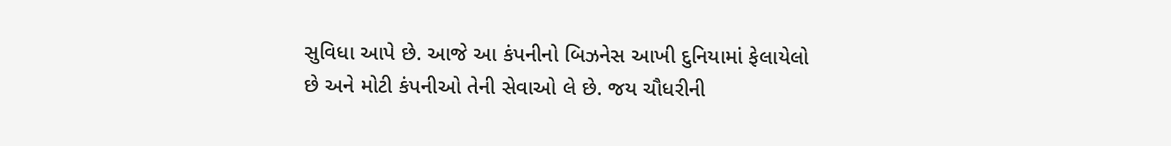સુવિધા આપે છે. આજે આ કંપનીનો બિઝનેસ આખી દુનિયામાં ફેલાયેલો છે અને મોટી કંપનીઓ તેની સેવાઓ લે છે. જય ચૌધરીની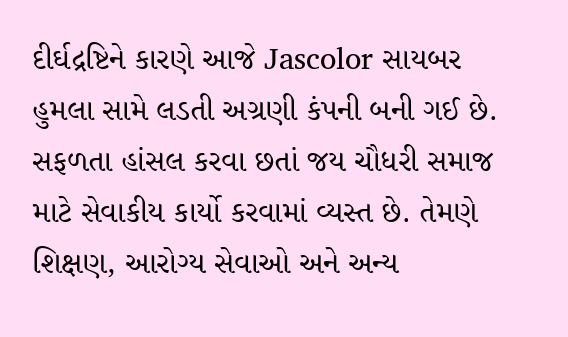દીર્ઘદ્રષ્ટિને કારણે આજે Jascolor સાયબર હુમલા સામે લડતી અગ્રણી કંપની બની ગઈ છે. સફળતા હાંસલ કરવા છતાં જય ચૌધરી સમાજ માટે સેવાકીય કાર્યો કરવામાં વ્યસ્ત છે. તેમણે શિક્ષણ, આરોગ્ય સેવાઓ અને અન્ય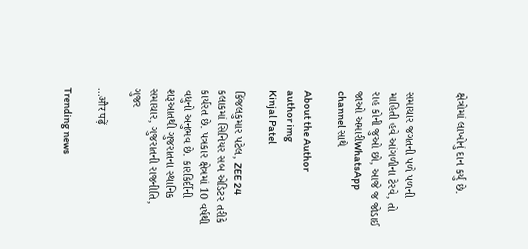ક્ષેત્રોમાં લાખોનું દાન કર્યું છે.


સમાચાર જગતની પળે પળની માહિતી હવે આંગળીના ટેરવે, તો રાહ કોની જુઓ છો, આજે જ જોડાઈ જાઓ અમારીWhatsApp channel સાથે

About the Author
author img
Kinjal Patel

કિંજલકુમાર પટેલ, ZEE 24 કલાકમાં સિનિયર સબ એડિટર તરીકે કાર્યરત છે. પત્રકાર ક્ષેત્રમાં 10 વર્ષથી વધુનો અનુભવ છે. કારકિર્દીની શરૂઆતથી ગુજરાતના સ્થાનિક સમાચાર, ગુજરાતની રાજનીતિ, ગુજર

...और पढ़ें

Trending news